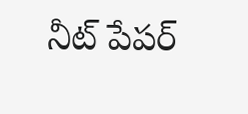నీట్ పేపర్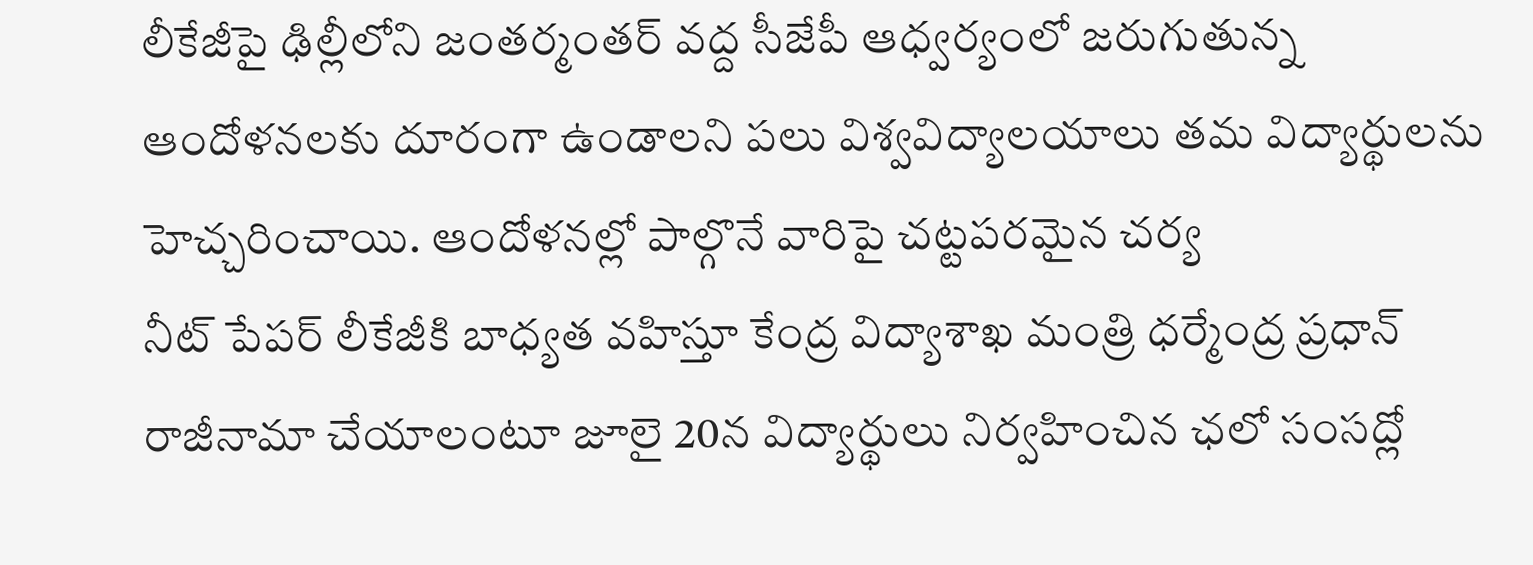లీకేజీపై ఢిల్లీలోని జంతర్మంతర్ వద్ద సీజేపీ ఆధ్వర్యంలో జరుగుతున్న ఆందోళనలకు దూరంగా ఉండాలని పలు విశ్వవిద్యాలయాలు తమ విద్యార్థులను హెచ్చరించాయి. ఆందోళనల్లో పాల్గొనే వారిపై చట్టపరమైన చర్య
నీట్ పేపర్ లీకేజీకి బాధ్యత వహిస్తూ కేంద్ర విద్యాశాఖ మంత్రి ధర్మేంద్ర ప్రధాన్ రాజీనామా చేయాలంటూ జూలై 20న విద్యార్థులు నిర్వహించిన ఛలో సంసద్లో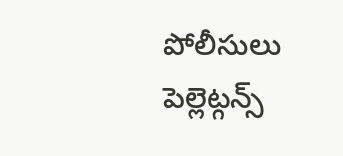పోలీసులు పెల్లెట్గన్స్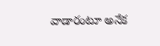వాడారంటూ అనేక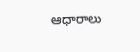ఆధారాలు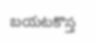బయటకొస్త